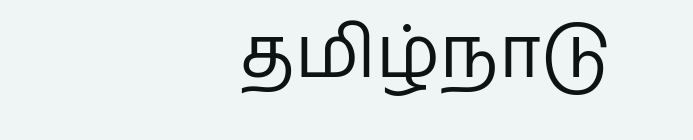தமிழ்நாடு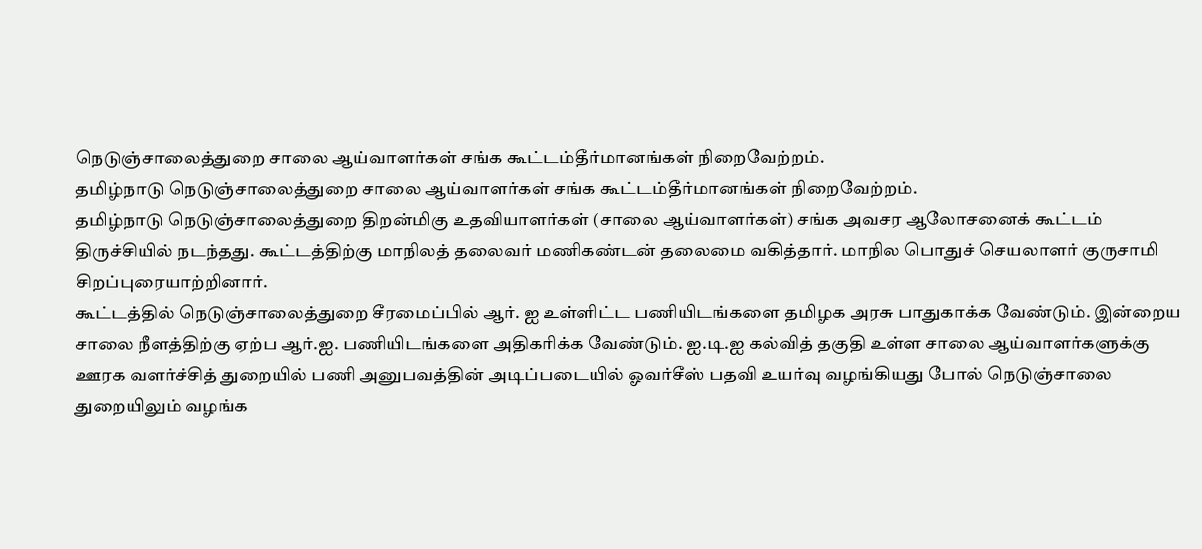நெடுஞ்சாலைத்துறை சாலை ஆய்வாளர்கள் சங்க கூட்டம்தீர்மானங்கள் நிறைவேற்றம்.
தமிழ்நாடு நெடுஞ்சாலைத்துறை சாலை ஆய்வாளர்கள் சங்க கூட்டம்தீர்மானங்கள் நிறைவேற்றம்.
தமிழ்நாடு நெடுஞ்சாலைத்துறை திறன்மிகு உதவியாளர்கள் (சாலை ஆய்வாளர்கள்) சங்க அவசர ஆலோசனைக் கூட்டம் திருச்சியில் நடந்தது. கூட்டத்திற்கு மாநிலத் தலைவர் மணிகண்டன் தலைமை வகித்தார். மாநில பொதுச் செயலாளர் குருசாமி சிறப்புரையாற்றினார்.
கூட்டத்தில் நெடுஞ்சாலைத்துறை சீரமைப்பில் ஆர். ஐ உள்ளிட்ட பணியிடங்களை தமிழக அரசு பாதுகாக்க வேண்டும். இன்றைய சாலை நீளத்திற்கு ஏற்ப ஆர்.ஐ. பணியிடங்களை அதிகரிக்க வேண்டும். ஐ.டி.ஐ கல்வித் தகுதி உள்ள சாலை ஆய்வாளர்களுக்கு ஊரக வளர்ச்சித் துறையில் பணி அனுபவத்தின் அடிப்படையில் ஓவர்சீஸ் பதவி உயர்வு வழங்கியது போல் நெடுஞ்சாலை துறையிலும் வழங்க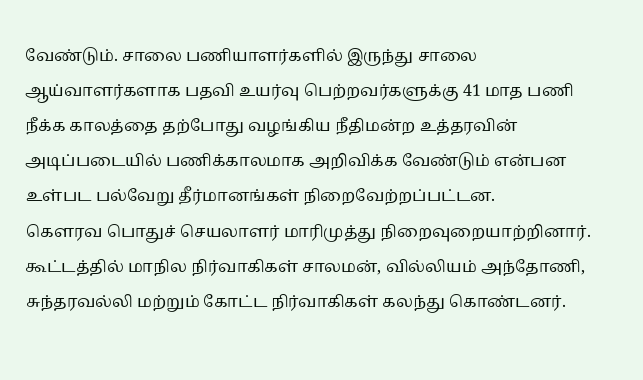வேண்டும். சாலை பணியாளர்களில் இருந்து சாலை ஆய்வாளர்களாக பதவி உயர்வு பெற்றவர்களுக்கு 41 மாத பணி நீக்க காலத்தை தற்போது வழங்கிய நீதிமன்ற உத்தரவின் அடிப்படையில் பணிக்காலமாக அறிவிக்க வேண்டும் என்பன உள்பட பல்வேறு தீர்மானங்கள் நிறைவேற்றப்பட்டன.
கௌரவ பொதுச் செயலாளர் மாரிமுத்து நிறைவுறையாற்றினார்.
கூட்டத்தில் மாநில நிர்வாகிகள் சாலமன், வில்லியம் அந்தோணி, சுந்தரவல்லி மற்றும் கோட்ட நிர்வாகிகள் கலந்து கொண்டனர்.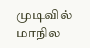முடிவில் மாநில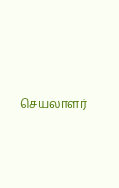செயலாளர்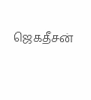ஜெகதீசன்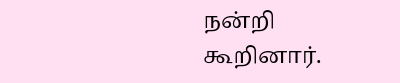நன்றி கூறினார்.